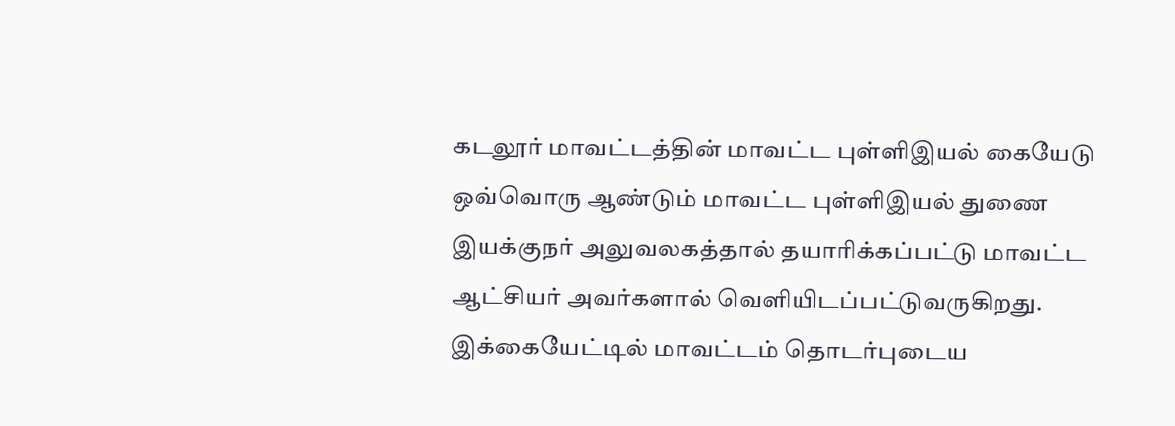கடலூர் மாவட்டத்தின் மாவட்ட புள்ளிஇயல் கையேடு ஒவ்வொரு ஆண்டும் மாவட்ட புள்ளிஇயல் துணை இயக்குநர் அலுவலகத்தால் தயாரிக்கப்பட்டு மாவட்ட ஆட்சியர் அவர்களால் வெளியிடப்பட்டுவருகிறது. இக்கையேட்டில் மாவட்டம் தொடர்புடைய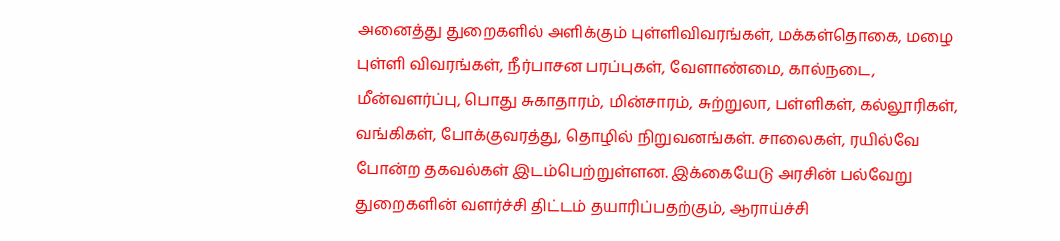அனைத்து துறைகளில் அளிக்கும் புள்ளிவிவரங்கள், மக்கள்தொகை, மழை புள்ளி விவரங்கள், நீர்பாசன பரப்புகள், வேளாண்மை, கால்நடை, மீன்வளர்ப்பு, பொது சுகாதாரம், மின்சாரம், சுற்றுலா, பள்ளிகள், கல்லூரிகள், வங்கிகள், போக்குவரத்து, தொழில் நிறுவனங்கள். சாலைகள், ரயில்வே போன்ற தகவல்கள் இடம்பெற்றுள்ளன. இக்கையேடு அரசின் பல்வேறு துறைகளின் வளர்ச்சி திட்டம் தயாரிப்பதற்கும், ஆராய்ச்சி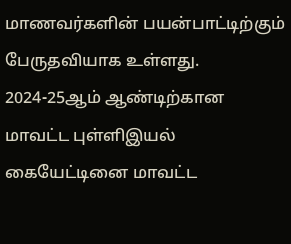மாணவர்களின் பயன்பாட்டிற்கும் பேருதவியாக உள்ளது.
2024-25ஆம் ஆண்டிற்கான மாவட்ட புள்ளிஇயல் கையேட்டினை மாவட்ட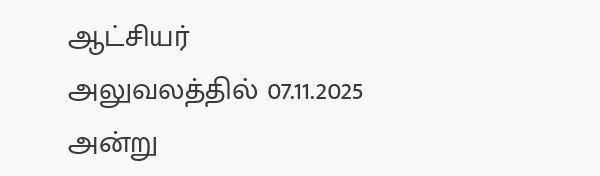ஆட்சியர் அலுவலத்தில் 07.11.2025 அன்று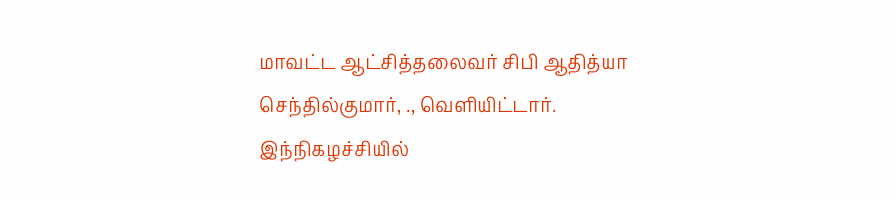மாவட்ட ஆட்சித்தலைவர் சிபி ஆதித்யா செந்தில்குமார், ., வெளியிட்டார்.
இந்நிகழச்சியில்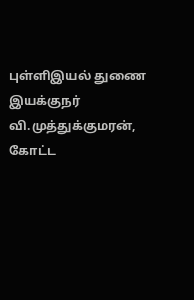புள்ளிஇயல் துணை இயக்குநர் வி.முத்துக்குமரன், கோட்ட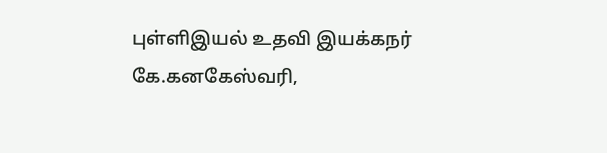புள்ளிஇயல் உதவி இயக்கநர் கே.கனகேஸ்வரி,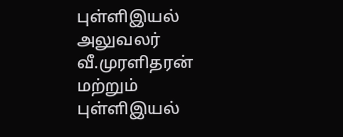புள்ளிஇயல் அலுவலர் வீ.முரளிதரன் மற்றும் புள்ளிஇயல்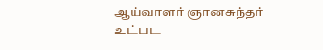ஆய்வாளர் ஞானசுந்தர் உட்பட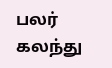பலர் கலந்து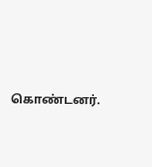கொண்டனர்.